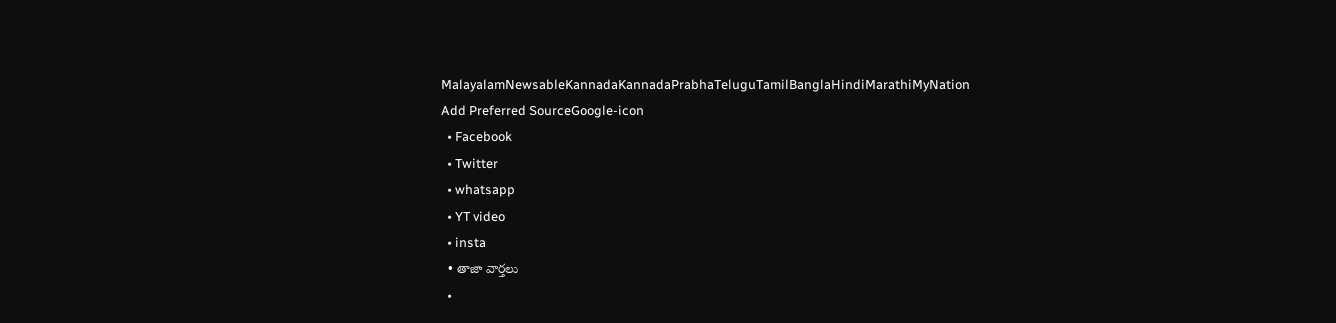MalayalamNewsableKannadaKannadaPrabhaTeluguTamilBanglaHindiMarathiMyNation
Add Preferred SourceGoogle-icon
  • Facebook
  • Twitter
  • whatsapp
  • YT video
  • insta
  • తాజా వార్తలు
  •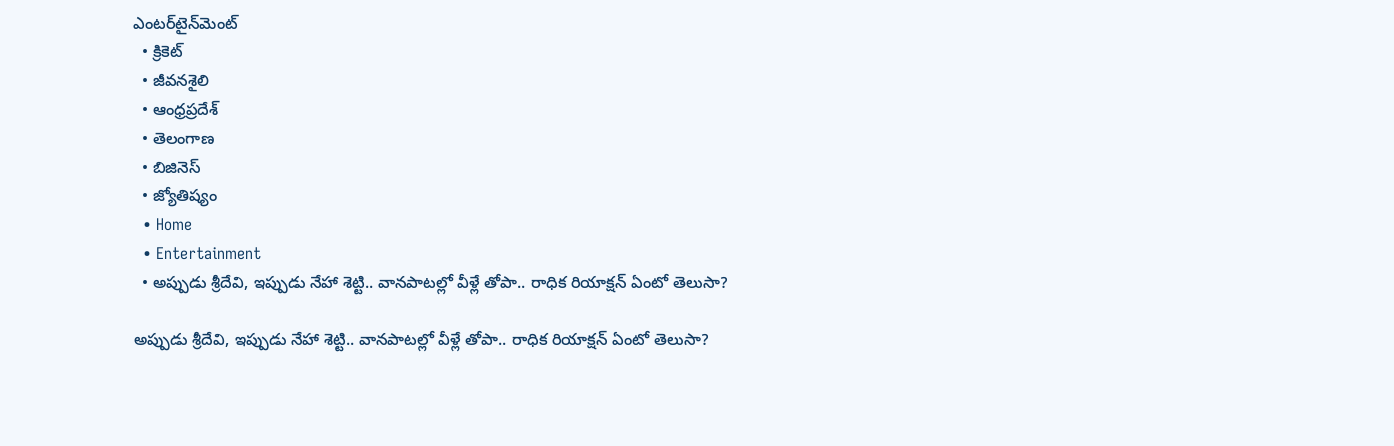ఎంటర్‌టైన్‌మెంట్
  • క్రికెట్
  • జీవనశైలి
  • ఆంధ్రప్రదేశ్
  • తెలంగాణ
  • బిజినెస్
  • జ్యోతిష్యం
  • Home
  • Entertainment
  • అప్పుడు శ్రీదేవి, ఇప్పుడు నేహా శెట్టి.. వానపాటల్లో వీళ్లే తోపా.. రాధిక రియాక్షన్‌ ఏంటో తెలుసా?

అప్పుడు శ్రీదేవి, ఇప్పుడు నేహా శెట్టి.. వానపాటల్లో వీళ్లే తోపా.. రాధిక రియాక్షన్‌ ఏంటో తెలుసా?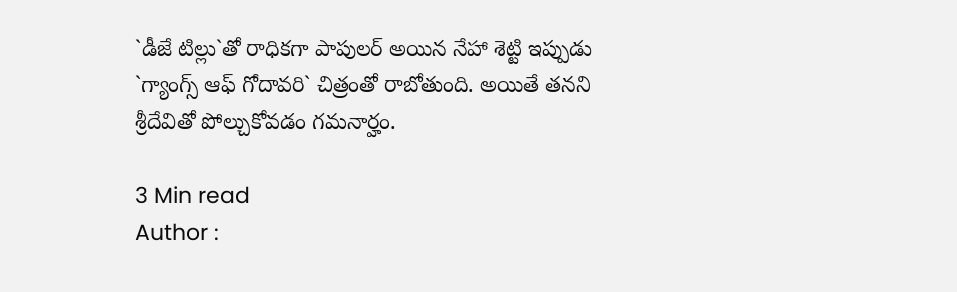`డీజే టిల్లు`తో రాధికగా పాపులర్‌ అయిన నేహా శెట్టి ఇప్పుడు `గ్యాంగ్స్ ఆఫ్‌ గోదావరి` చిత్రంతో రాబోతుంది. అయితే తనని శ్రీదేవితో పోల్చుకోవడం గమనార్హం.

3 Min read
Author :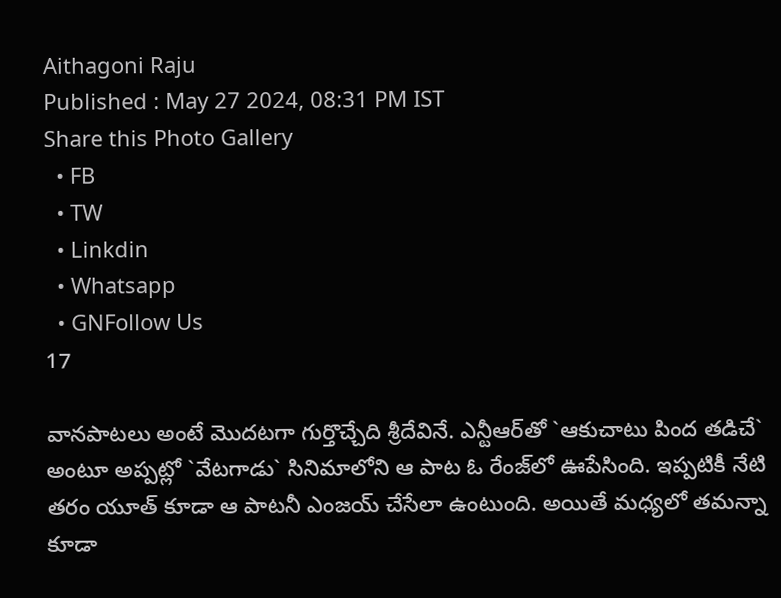Aithagoni Raju
Published : May 27 2024, 08:31 PM IST
Share this Photo Gallery
  • FB
  • TW
  • Linkdin
  • Whatsapp
  • GNFollow Us
17

వానపాటలు అంటే మొదటగా గుర్తొచ్చేది శ్రీదేవినే. ఎన్టీఆర్‌తో `ఆకుచాటు పింద తడిచే` అంటూ అప్పట్లో `వేటగాడు` సినిమాలోని ఆ పాట ఓ రేంజ్‌లో ఊపేసింది. ఇప్పటికీ నేటి తరం యూత్‌ కూడా ఆ పాటనీ ఎంజయ్‌ చేసేలా ఉంటుంది. అయితే మధ్యలో తమన్నా కూడా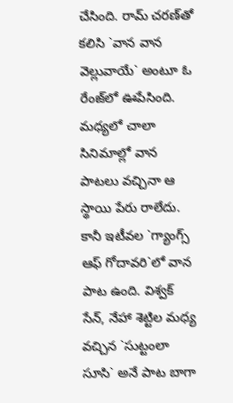చేసింది. రామ్‌ చరణ్‌తో కలిసి `వాన వాన వెల్లువాయే` అంటూ ఓ రేంజ్‌లో ఊపేసింది. మధ్యలో చాలా సినిమాల్లో వాన పాటలు వచ్చినా ఆ స్థాయి పేరు రాలేదు. కానీ ఇటీవల `గ్యాంగ్స్ ఆఫ్‌ గోదావరి`లో వాన పాట ఉంది. విశ్వక్‌ సేన్‌, నేహా శెట్టిల మధ్య వచ్చిన `సుట్టంలా సూసి` అనే పాట బాగా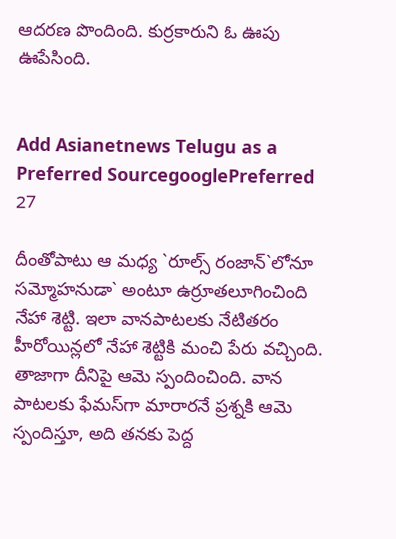ఆదరణ పొందింది. కుర్రకారుని ఓ ఊపు ఊపేసింది.


Add Asianetnews Telugu as a Preferred SourcegooglePreferred
27

దీంతోపాటు ఆ మధ్య `రూల్స్ రంజాన్‌`లోనూ సమ్మోహనుడా` అంటూ ఉర్రూతలూగించింది నేహా శెట్టి. ఇలా వానపాటలకు నేటితరం హీరోయిన్లలో నేహా శెట్టికి మంచి పేరు వచ్చింది. తాజాగా దీనిపై ఆమె స్పందించింది. వాన పాటలకు ఫేమస్‌గా మారారనే ప్రశ్నకి ఆమె స్పందిస్తూ, అది తనకు పెద్ద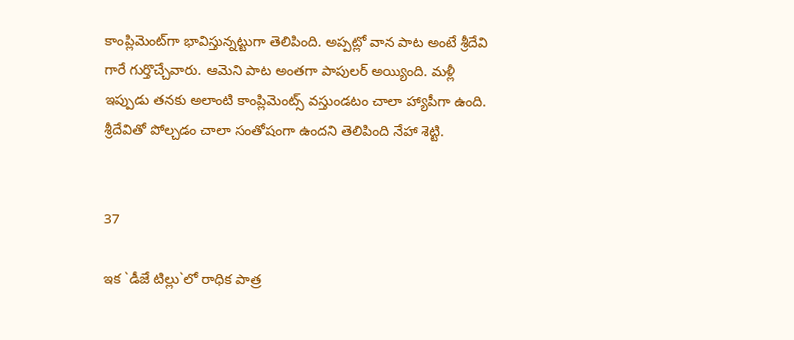కాంప్లిమెంట్‌గా భావిస్తున్నట్టుగా తెలిపింది. అప్పట్లో వాన పాట అంటే శ్రీదేవి గారే గుర్తొచ్చేవారు. ఆమెని పాట అంతగా పాపులర్‌ అయ్యింది. మళ్లీ ఇప్పుడు తనకు అలాంటి కాంప్లిమెంట్స్ వస్తుండటం చాలా హ్యాపీగా ఉంది. శ్రీదేవితో పోల్చడం చాలా సంతోషంగా ఉందని తెలిపింది నేహా శెట్టి.


37

ఇక `డీజే టిల్లు`లో రాధిక పాత్ర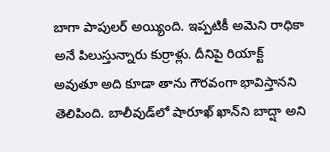బాగా పాపులర్‌ అయ్యింది. ఇప్పటికీ అమెని రాధికా అనే పిలుస్తున్నారు కుర్రాళ్లు. దీనిపై రియాక్ట్ అవుతూ అది కూడా తాను గౌరవంగా భావిస్తానని తెలిపింది. బాలీవుడ్‌లో షారూఖ్‌ ఖాన్‌ని బాద్షా అని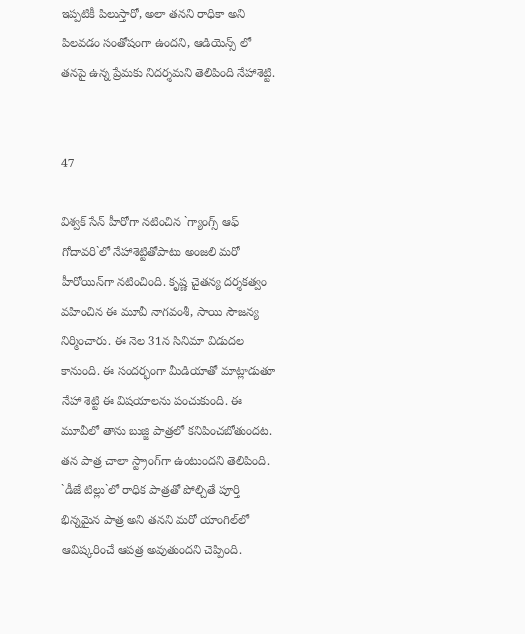ఇప్పటికీ పిలుస్తారో, అలా తనని రాధికా అని పిలవడం సంతోషంగా ఉందని, ఆడియెన్స్ లో తనపై ఉన్న ప్రేమకు నిదర్శమని తెలిపింది నేహాశెట్టి.


47

విశ్వక్‌ సేన్‌ హీరోగా నటించిన `గ్యాంగ్స్ ఆఫ్‌ గోదావరి`లో నేహాశెట్టితోపాటు అంజలి మరో హీరోయిన్‌గా నటించింది. కృష్ణ చైతన్య దర్శకత్వం వహించిన ఈ మూవీ నాగవంశీ, సాయి సౌజన్య నిర్మించారు. ఈ నెల 31న సినిమా విడుదల కానుంది. ఈ సందర్భంగా మీడియాతో మాట్లాడుతూ నేహా శెట్టి ఈ విషయాలను పంచుకుంది. ఈ మూవీలో తాను బుజ్జి పాత్రలో కనిపించబోతుందట. తన పాత్ర చాలా స్ట్రాంగ్‌గా ఉంటుందని తెలిపింది. `డీజే టిల్లు`లో రాధిక పాత్రతో పోల్చితే పూర్తి భిన్నమైన పాత్ర అని తనని మరో యాంగిల్‌లో ఆవిష్కరించే ఆపత్ర అవుతుందని చెప్పింది.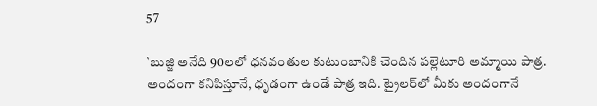57

`బుజ్జి అనేది 90లలో ధనవంతుల కుటుంబానికి చెందిన పల్లెటూరి అమ్మాయి పాత్ర. అందంగా కనిపిస్తూనే, ధృడంగా ఉండే పాత్ర ఇది. ట్రైలర్‌లో మీకు అందంగానే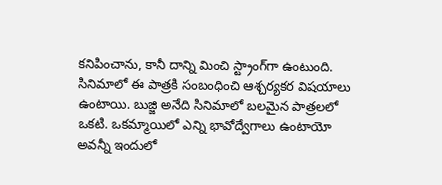కనిపించాను, కానీ దాన్ని మించి స్ట్రాంగ్‌గా ఉంటుంది. సినిమాలో ఈ పాత్రకి సంబంధించి ఆశ్చర్యకర విషయాలు ఉంటాయి. బుజ్జి అనేది సినిమాలో బలమైన పాత్రలలో ఒకటి. ఒకమ్మాయిలో ఎన్ని భావోద్వేగాలు ఉంటాయో అవన్నీ ఇందులో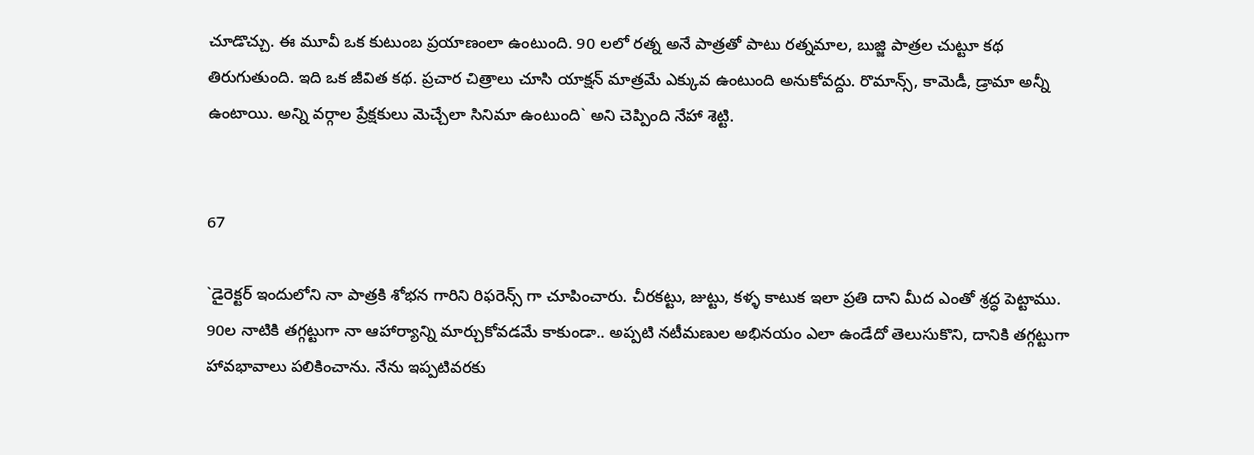చూడొచ్చు. ఈ మూవీ ఒక కుటుంబ ప్రయాణంలా ఉంటుంది. 90 లలో రత్న అనే పాత్రతో పాటు రత్నమాల, బుజ్జి పాత్రల చుట్టూ కథ తిరుగుతుంది. ఇది ఒక జీవిత కథ. ప్రచార చిత్రాలు చూసి యాక్షన్ మాత్రమే ఎక్కువ ఉంటుంది అనుకోవద్దు. రొమాన్స్, కామెడీ, డ్రామా అన్నీ ఉంటాయి. అన్ని వర్గాల ప్రేక్షకులు మెచ్చేలా సినిమా ఉంటుంది` అని చెప్పింది నేహా శెట్టి.


67

`డైరెక్టర్ ఇందులోని నా పాత్రకి శోభన గారిని రిఫరెన్స్ గా చూపించారు. చీరకట్టు, జుట్టు, కళ్ళ కాటుక ఇలా ప్రతి దాని మీద ఎంతో శ్రద్ధ పెట్టాము. 90ల నాటికి తగ్గట్టుగా నా ఆహార్యాన్ని మార్చుకోవడమే కాకుండా.. అప్పటి నటీమణుల అభినయం ఎలా ఉండేదో తెలుసుకొని, దానికి తగ్గట్టుగా హావభావాలు పలికించాను. నేను ఇప్పటివరకు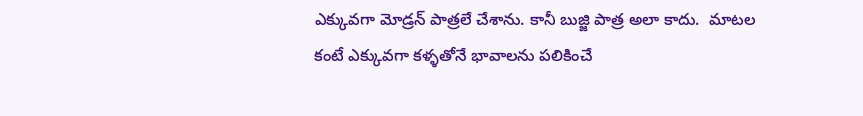ఎక్కువగా మోడ్రన్ పాత్రలే చేశాను. కానీ బుజ్జి పాత్ర అలా కాదు.  మాటల కంటే ఎక్కువగా కళ్ళతోనే భావాలను పలికించే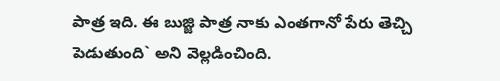పాత్ర ఇది. ఈ బుజ్జి పాత్ర నాకు ఎంతగానో పేరు తెచ్చి పెడుతుంది` అని వెల్లడించింది.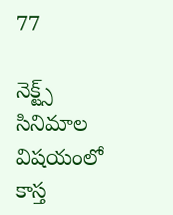77

నెక్ట్స్ సినిమాల విషయంలో కాస్త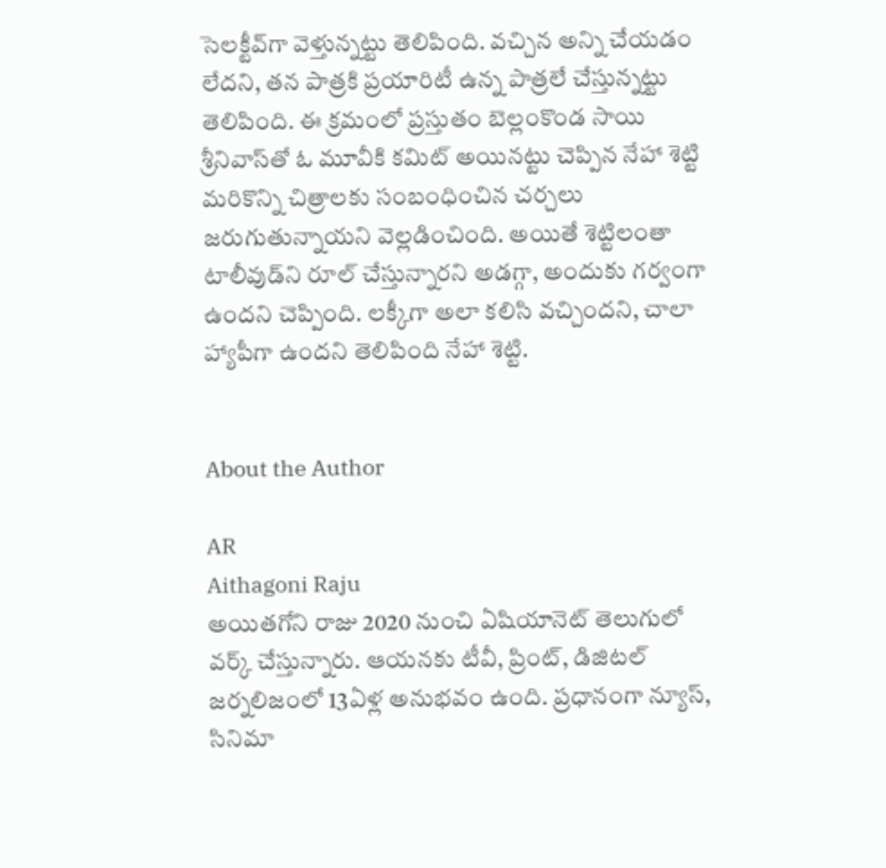సెలక్టీవ్‌గా వెళ్తున్నట్టు తెలిపింది. వచ్చిన అన్ని చేయడం లేదని, తన పాత్రకి ప్రయారిటీ ఉన్న పాత్రలే చేస్తున్నట్టు తెలిపింది. ఈ క్రమంలో ప్రస్తుతం బెల్లంకొండ సాయి శ్రీనివాస్‌తో ఓ మూవీకి కమిట్‌ అయినట్టు చెప్పిన నేహా శెట్టి మరికొన్ని చిత్రాలకు సంబంధించిన చర్చలు జరుగుతున్నాయని వెల్లడించింది. అయితే శెట్టిలంతా టాలీవుడ్‌ని రూల్‌ చేస్తున్నారని అడగ్గా, అందుకు గర్వంగా ఉందని చెప్పింది. లక్కీగా అలా కలిసి వచ్చిందని, చాలా హ్యాపీగా ఉందని తెలిపింది నేహా శెట్టి.


About the Author

AR
Aithagoni Raju
అయితగోని రాజు 2020 నుంచి ఏషియానెట్‌ తెలుగులో వర్క్ చేస్తున్నారు. ఆయనకు టీవీ, ప్రింట్‌, డిజిటల్‌ జర్నలిజంలో 13ఏళ్ల అనుభవం ఉంది. ప్రధానంగా న్యూస్‌, సినిమా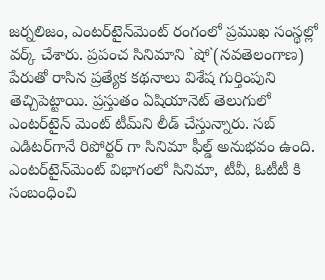జర్నలిజం, ఎంటర్‌టైన్‌మెంట్‌ రంగంలో ప్రముఖ సంస్థల్లో వర్క్ చేశారు. ప్రపంచ సినిమాని `షో`(నవతెలంగాణ) పేరుతో రాసిన ప్రత్యేక కథనాలు విశేష గుర్తింపుని తెచ్చిపెట్టాయి. ప్రస్తుతం ఏషియానెట్‌ తెలుగులో ఎంటర్‌టైన్‌ మెంట్ టీమ్‌ని లీడ్‌ చేస్తున్నారు. సబ్‌ ఎడిటర్‌గానే రిపోర్టర్ గా సినిమా ఫీల్డ్ అనుభవం ఉంది. ఎంటర్‌టైన్‌మెంట్‌ విభాగంలో సినిమా, టీవీ, ఓటీటీ కి సంబంధించి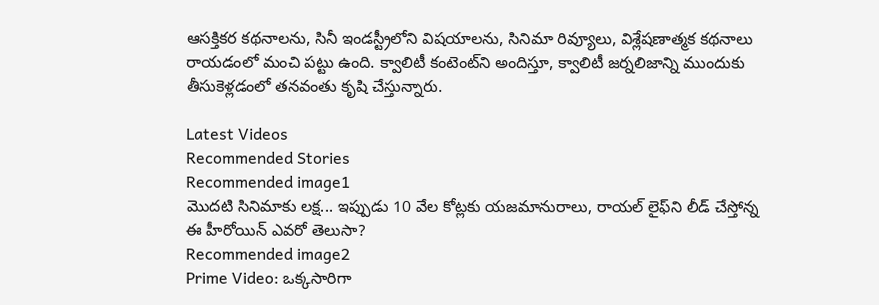ఆసక్తికర కథనాలను, సినీ ఇండస్ట్రీలోని విషయాలను, సినిమా రివ్యూలు, విశ్లేషణాత్మక కథనాలు రాయడంలో మంచి పట్టు ఉంది. క్వాలిటీ కంటెంట్‌ని అందిస్తూ, క్వాలిటీ జర్నలిజాన్ని ముందుకు తీసుకెళ్లడంలో తనవంతు కృషి చేస్తున్నారు.

Latest Videos
Recommended Stories
Recommended image1
మొదటి సినిమాకు లక్ష... ఇప్పుడు 10 వేల కోట్లకు యజమానురాలు, రాయల్‌ లైఫ్‌ని లీడ్‌ చేస్తోన్న ఈ హీరోయిన్‌ ఎవరో తెలుసా?
Recommended image2
Prime Video: ఒక్కసారిగా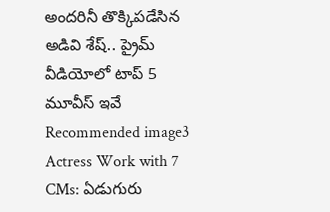అందరినీ తొక్కిపడేసిన అడివి శేష్.. ప్రైమ్ వీడియోలో టాప్ 5 మూవీస్ ఇవే
Recommended image3
Actress Work with 7 CMs: ఏడుగురు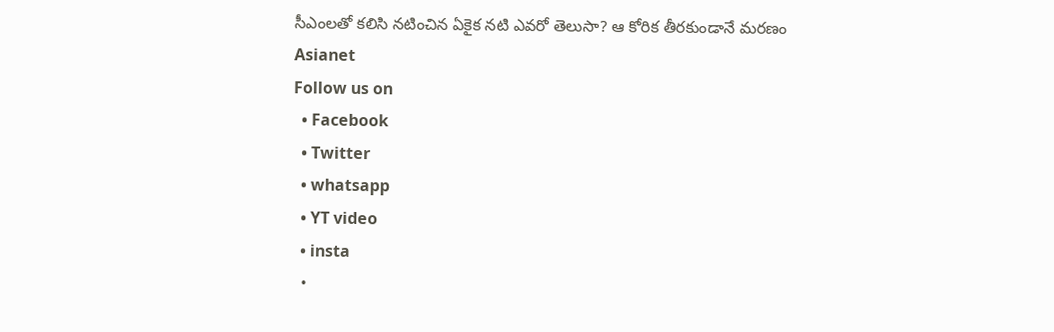సీఎంలతో కలిసి నటించిన ఏకైక నటి ఎవరో తెలుసా? ఆ కోరిక తీరకుండానే మరణం
Asianet
Follow us on
  • Facebook
  • Twitter
  • whatsapp
  • YT video
  • insta
  •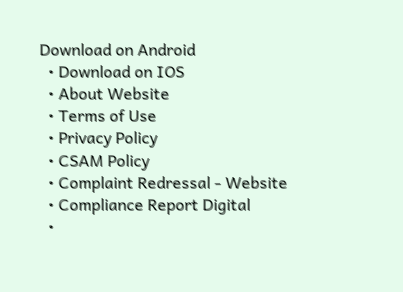Download on Android
  • Download on IOS
  • About Website
  • Terms of Use
  • Privacy Policy
  • CSAM Policy
  • Complaint Redressal - Website
  • Compliance Report Digital
  •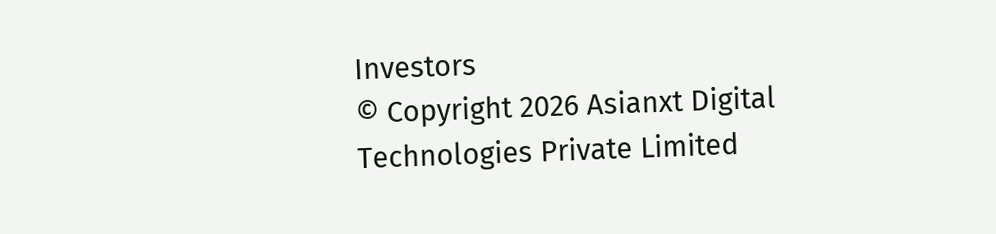Investors
© Copyright 2026 Asianxt Digital Technologies Private Limited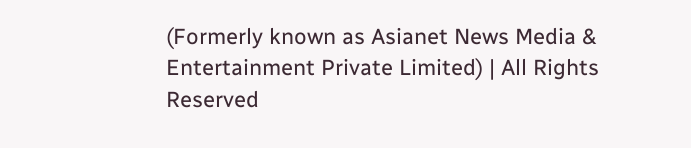(Formerly known as Asianet News Media & Entertainment Private Limited) | All Rights Reserved